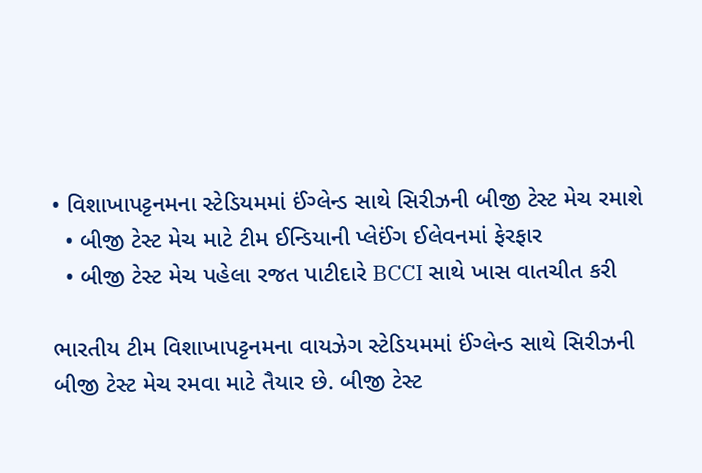• વિશાખાપટ્ટનમના સ્ટેડિયમમાં ઈંગ્લેન્ડ સાથે સિરીઝની બીજી ટેસ્ટ મેચ રમાશે
  • બીજી ટેસ્ટ મેચ માટે ટીમ ઈન્ડિયાની પ્લેઈંગ ઈલેવનમાં ફેરફાર
  • બીજી ટેસ્ટ મેચ પહેલા રજત પાટીદારે BCCI સાથે ખાસ વાતચીત કરી

ભારતીય ટીમ વિશાખાપટ્ટનમના વાયઝેગ સ્ટેડિયમમાં ઈંગ્લેન્ડ સાથે સિરીઝની બીજી ટેસ્ટ મેચ રમવા માટે તૈયાર છે. બીજી ટેસ્ટ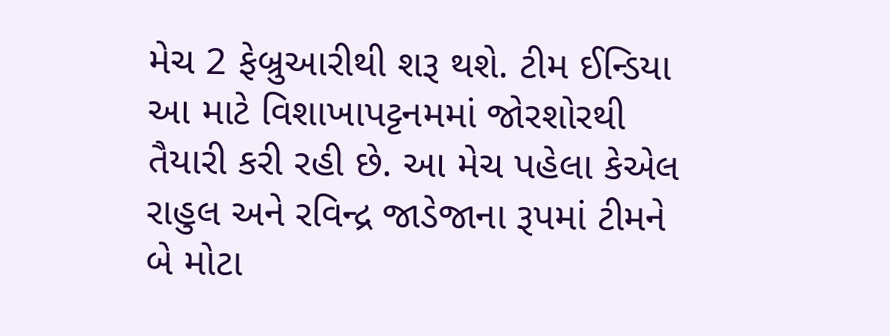મેચ 2 ફેબ્રુઆરીથી શરૂ થશે. ટીમ ઈન્ડિયા આ માટે વિશાખાપટ્ટનમમાં જોરશોરથી તૈયારી કરી રહી છે. આ મેચ પહેલા કેએલ રાહુલ અને રવિન્દ્ર જાડેજાના રૂપમાં ટીમને બે મોટા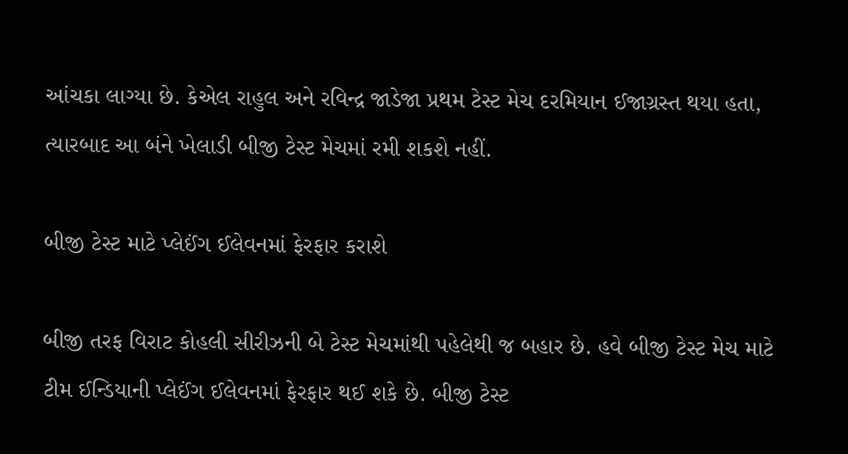આંચકા લાગ્યા છે. કેએલ રાહુલ અને રવિન્દ્ર જાડેજા પ્રથમ ટેસ્ટ મેચ દરમિયાન ઈજાગ્રસ્ત થયા હતા, ત્યારબાદ આ બંને ખેલાડી બીજી ટેસ્ટ મેચમાં રમી શકશે નહીં.

બીજી ટેસ્ટ માટે પ્લેઈંગ ઈલેવનમાં ફેરફાર કરાશે

બીજી તરફ વિરાટ કોહલી સીરીઝની બે ટેસ્ટ મેચમાંથી પહેલેથી જ બહાર છે. હવે બીજી ટેસ્ટ મેચ માટે ટીમ ઈન્ડિયાની પ્લેઈંગ ઈલેવનમાં ફેરફાર થઈ શકે છે. બીજી ટેસ્ટ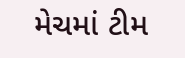મેચમાં ટીમ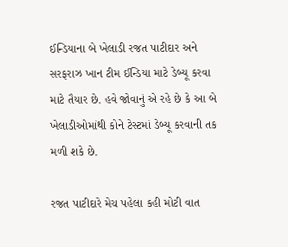ઈન્ડિયાના બે ખેલાડી રજત પાટીદાર અને સરફરાઝ ખાન ટીમ ઈન્ડિયા માટે ડેબ્યૂ કરવા માટે તૈયાર છે. હવે જોવાનું એ રહે છે કે આ બે ખેલાડીઓમાંથી કોને ટેસ્ટમાં ડેબ્યૂ કરવાની તક મળી શકે છે.

રજત પાટીદારે મેચ પહેલા કહી મોટી વાત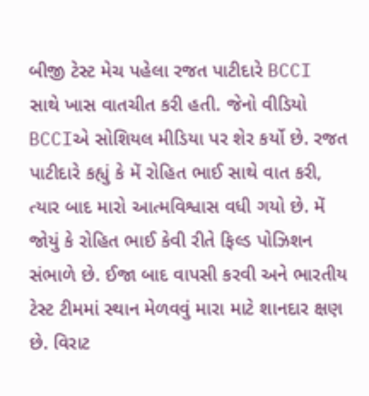બીજી ટેસ્ટ મેચ પહેલા રજત પાટીદારે BCCI સાથે ખાસ વાતચીત કરી હતી. જેનો વીડિયો BCCIએ સોશિયલ મીડિયા પર શેર કર્યો છે. રજત પાટીદારે કહ્યું કે મેં રોહિત ભાઈ સાથે વાત કરી, ત્યાર બાદ મારો આત્મવિશ્વાસ વધી ગયો છે. મેં જોયું કે રોહિત ભાઈ કેવી રીતે ફિલ્ડ પોઝિશન સંભાળે છે. ઈજા બાદ વાપસી કરવી અને ભારતીય ટેસ્ટ ટીમમાં સ્થાન મેળવવું મારા માટે શાનદાર ક્ષણ છે. વિરાટ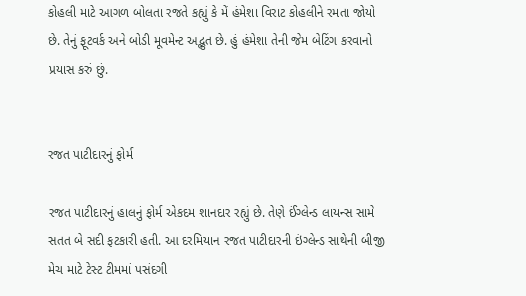કોહલી માટે આગળ બોલતા રજતે કહ્યું કે મેં હંમેશા વિરાટ કોહલીને રમતા જોયો છે. તેનું ફૂટવર્ક અને બોડી મૂવમેન્ટ અદ્ભુત છે. હું હંમેશા તેની જેમ બેટિંગ કરવાનો પ્રયાસ કરું છું.


રજત પાટીદારનું ફોર્મ

રજત પાટીદારનું હાલનું ફોર્મ એકદમ શાનદાર રહ્યું છે. તેણે ઈંગ્લેન્ડ લાયન્સ સામે સતત બે સદી ફટકારી હતી. આ દરમિયાન રજત પાટીદારની ઇંગ્લેન્ડ સાથેની બીજી મેચ માટે ટેસ્ટ ટીમમાં પસંદગી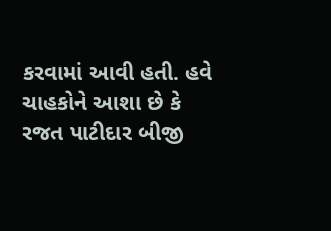કરવામાં આવી હતી. હવે ચાહકોને આશા છે કે રજત પાટીદાર બીજી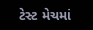ટેસ્ટ મેચમાં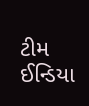ટીમ ઈન્ડિયા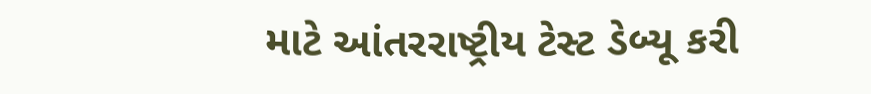માટે આંતરરાષ્ટ્રીય ટેસ્ટ ડેબ્યૂ કરી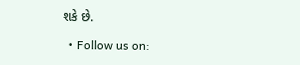શકે છે.

  • Follow us on: